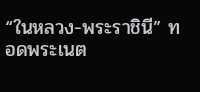“ในหลวง-พระราชินี” ทอดพระเนต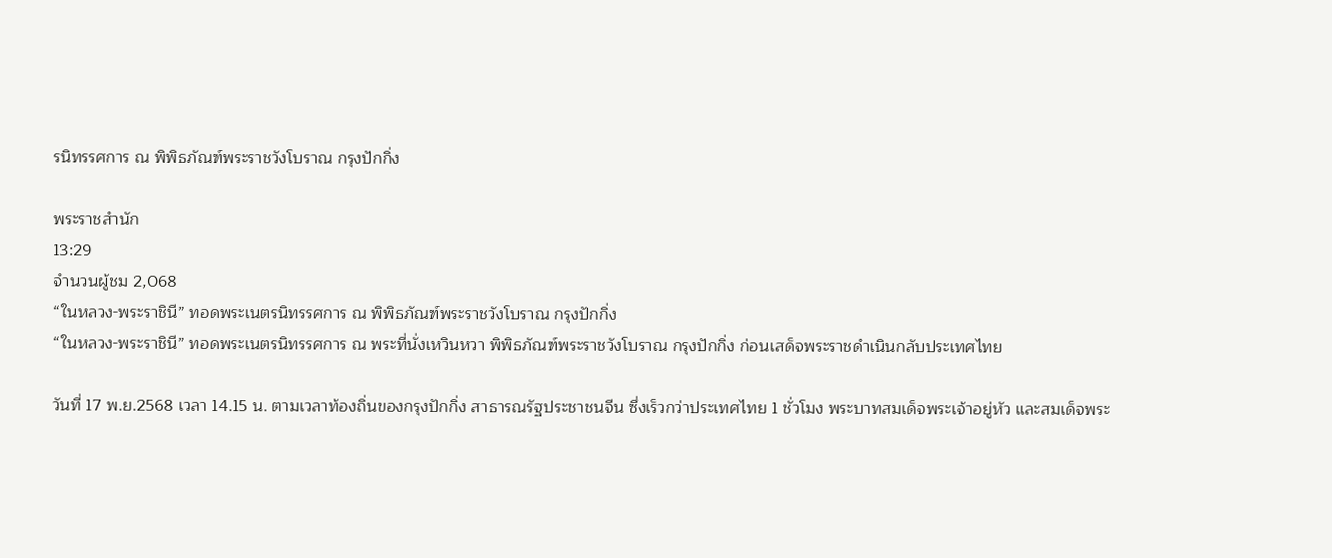รนิทรรศการ ณ พิพิธภัณฑ์พระราชวังโบราณ กรุงปักกิ่ง

พระราชสำนัก
13:29
จำนวนผู้ชม 2,068
“ในหลวง-พระราชินี” ทอดพระเนตรนิทรรศการ ณ พิพิธภัณฑ์พระราชวังโบราณ กรุงปักกิ่ง
“ในหลวง-พระราชินี” ทอดพระเนตรนิทรรศการ ณ พระที่นั่งเหวินหวา พิพิธภัณฑ์พระราชวังโบราณ กรุงปักกิ่ง ก่อนเสด็จพระราชดำเนินกลับประเทศไทย

วันที่ 17 พ.ย.2568 เวลา 14.15 น. ตามเวลาท้องถิ่นของกรุงปักกิ่ง สาธารณรัฐประชาชนจีน ซึ่งเร็วกว่าประเทศไทย 1 ชั่วโมง พระบาทสมเด็จพระเจ้าอยู่หัว และสมเด็จพระ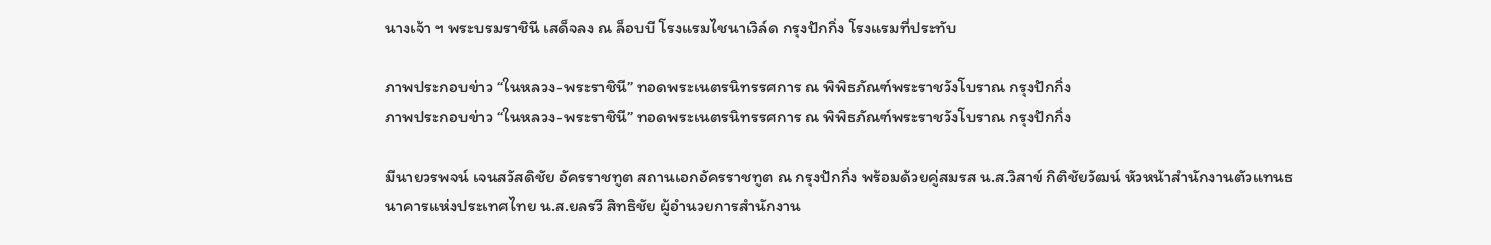นางเจ้า ฯ พระบรมราชินี เสด็จลง ณ ล็อบบี โรงแรมไชนาเวิล์ด กรุงปักกิ่ง โรงแรมที่ประทับ

ภาพประกอบข่าว “ในหลวง-พระราชินี” ทอดพระเนตรนิทรรศการ ณ พิพิธภัณฑ์พระราชวังโบราณ กรุงปักกิ่ง
ภาพประกอบข่าว “ในหลวง-พระราชินี” ทอดพระเนตรนิทรรศการ ณ พิพิธภัณฑ์พระราชวังโบราณ กรุงปักกิ่ง

มีนายวรพจน์ เจนสวัสดิชัย อัครราชทูต สถานเอกอัครราชทูต ณ กรุงปักกิ่ง พร้อมด้วยคู่สมรส น.ส.วิสาข์ กิติชัยวัฒน์ หัวหน้าสำนักงานตัวแทนธนาคารแห่งประเทศไทย น.ส.ยลรวี สิทธิชัย ผู้อำนวยการสำนักงาน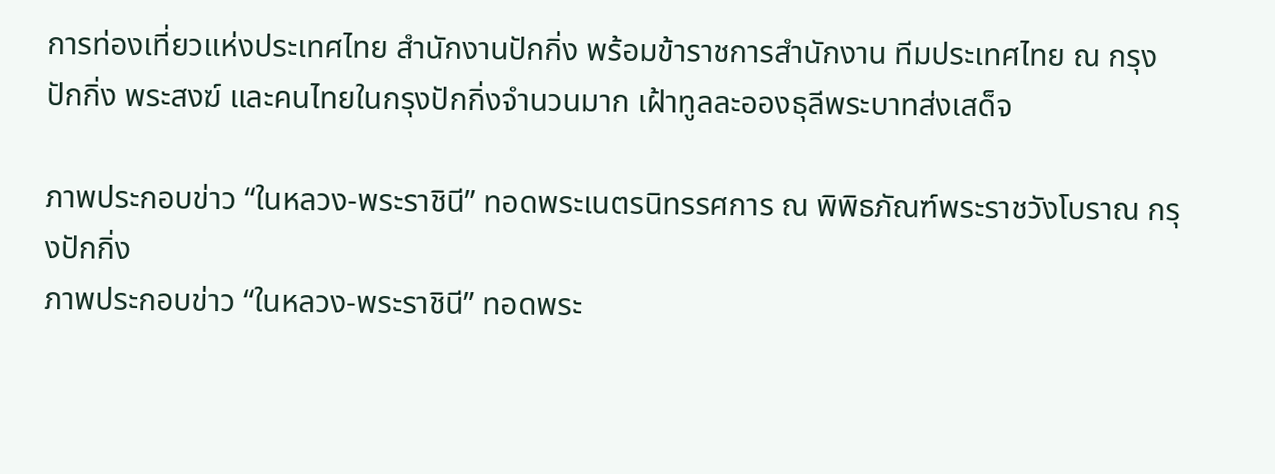การท่องเที่ยวแห่งประเทศไทย สำนักงานปักกิ่ง พร้อมข้าราชการสำนักงาน ทีมประเทศไทย ณ กรุงปักกิ่ง พระสงฆ์ และคนไทยในกรุงปักกิ่งจำนวนมาก เฝ้าทูลละอองธุลีพระบาทส่งเสด็จ

ภาพประกอบข่าว “ในหลวง-พระราชินี” ทอดพระเนตรนิทรรศการ ณ พิพิธภัณฑ์พระราชวังโบราณ กรุงปักกิ่ง
ภาพประกอบข่าว “ในหลวง-พระราชินี” ทอดพระ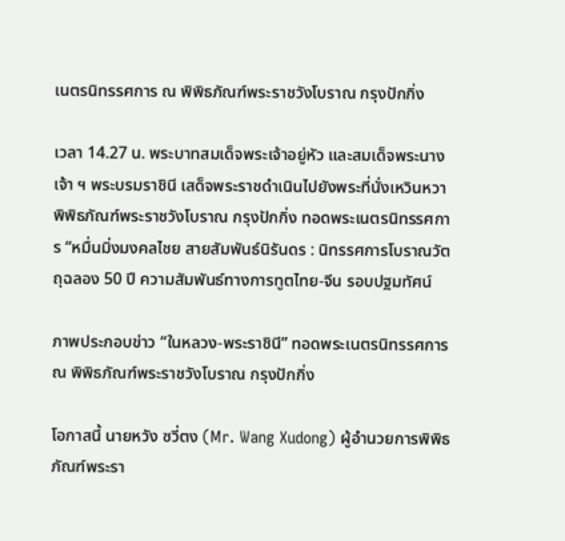เนตรนิทรรศการ ณ พิพิธภัณฑ์พระราชวังโบราณ กรุงปักกิ่ง

เวลา 14.27 น. พระบาทสมเด็จพระเจ้าอยู่หัว และสมเด็จพระนางเจ้า ฯ พระบรมราชินี เสด็จพระราชดำเนินไปยังพระที่นั่งเหวินหวา พิพิธภัณฑ์พระราชวังโบราณ กรุงปักกิ่ง ทอดพระเนตรนิทรรศการ “หมื่นมิ่งมงคลไชย สายสัมพันธ์นิรันดร : นิทรรศการโบราณวัตถุฉลอง 50 ปี ความสัมพันธ์ทางการทูตไทย-จีน รอบปฐมทัศน์

ภาพประกอบข่าว “ในหลวง-พระราชินี” ทอดพระเนตรนิทรรศการ ณ พิพิธภัณฑ์พระราชวังโบราณ กรุงปักกิ่ง

โอกาสนี้ นายหวัง ซวี่ตง (Mr. Wang Xudong) ผู้อำนวยการพิพิธภัณฑ์พระรา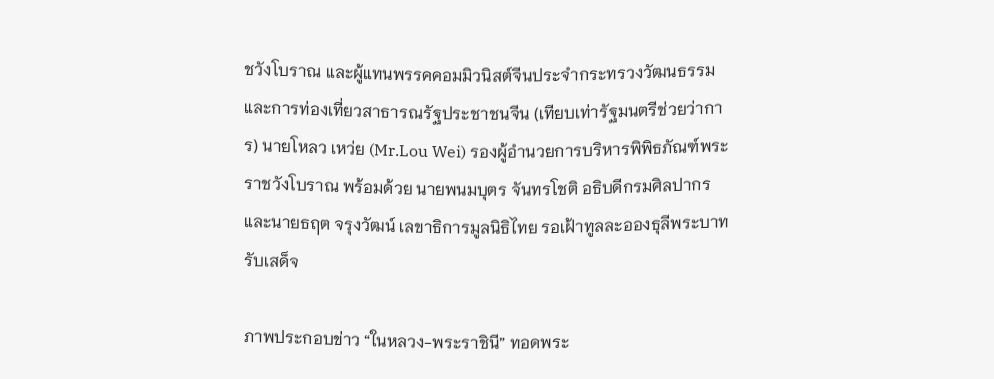ชวังโบราณ และผู้แทนพรรคคอมมิวนิสต์จีนประจำกระทรวงวัฒนธรรม และการท่องเที่ยวสาธารณรัฐประชาชนจีน (เทียบเท่ารัฐมนตรีช่วยว่าการ) นายโหลว เหว่ย (Mr.Lou Wei) รองผู้อำนวยการบริหารพิพิธภัณฑ์พระราชวังโบราณ พร้อมด้วย นายพนมบุตร จันทรโชติ อธิบดีกรมศิลปากร และนายธฤต จรุงวัฒน์ เลขาธิการมูลนิธิไทย รอเฝ้าทูลละอองธุลีพระบาทรับเสด็จ

ภาพประกอบข่าว “ในหลวง-พระราชินี” ทอดพระ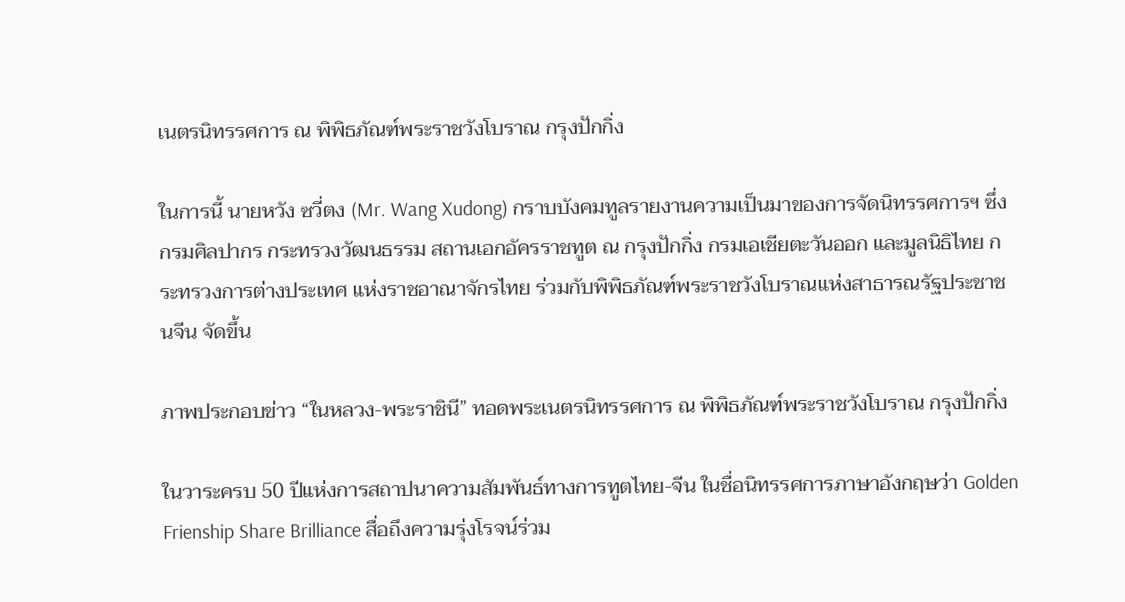เนตรนิทรรศการ ณ พิพิธภัณฑ์พระราชวังโบราณ กรุงปักกิ่ง

ในการนี้ นายหวัง ซวี่ตง (Mr. Wang Xudong) กราบบังคมทูลรายงานความเป็นมาของการจัดนิทรรศการฯ ซึ่งกรมศิลปากร กระทรวงวัฒนธรรม สถานเอกอัครราชทูต ณ กรุงปักกิ่ง กรมเอเชียตะวันออก และมูลนิธิไทย กระทรวงการต่างประเทศ แห่งราชอาณาจักรไทย ร่วมกับพิพิธภัณฑ์พระราชวังโบราณแห่งสาธารณรัฐประชาชนจีน จัดขึ้น

ภาพประกอบข่าว “ในหลวง-พระราชินี” ทอดพระเนตรนิทรรศการ ณ พิพิธภัณฑ์พระราชวังโบราณ กรุงปักกิ่ง

ในวาระครบ 50 ปีแห่งการสถาปนาความสัมพันธ์ทางการทูตไทย-จีน ในชื่อนิทรรศการภาษาอังกฤษว่า Golden Frienship Share Brilliance สื่อถึงความรุ่งโรจน์ร่วม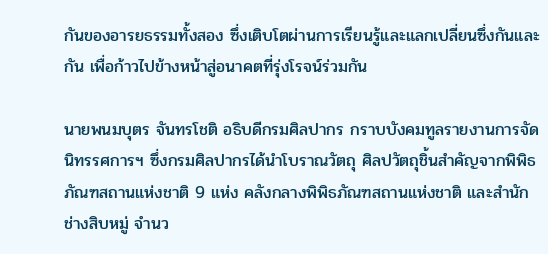กันของอารยธรรมทั้งสอง ซึ่งเติบโตผ่านการเรียนรู้และแลกเปลี่ยนซึ่งกันและกัน เพื่อก้าวไปข้างหน้าสู่อนาคตที่รุ่งโรจน์ร่วมกัน

นายพนมบุตร จันทรโชติ อธิบดีกรมศิลปากร กราบบังคมทูลรายงานการจัดนิทรรศการฯ ซึ่งกรมศิลปากรได้นำโบราณวัตถุ ศิลปวัตถุชิ้นสำคัญจากพิพิธภัณฑสถานแห่งชาติ 9 แห่ง คลังกลางพิพิธภัณฑสถานแห่งชาติ และสำนักช่างสิบหมู่ จำนว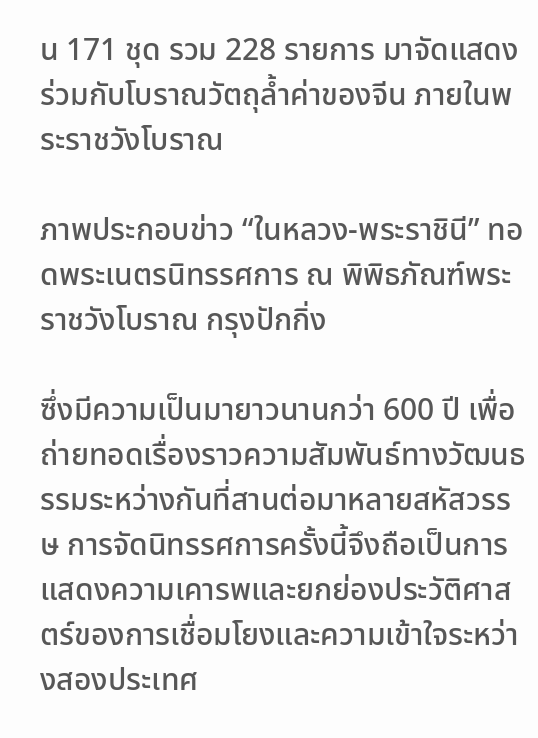น 171 ชุด รวม 228 รายการ มาจัดแสดงร่วมกับโบราณวัตถุล้ำค่าของจีน ภายในพระราชวังโบราณ

ภาพประกอบข่าว “ในหลวง-พระราชินี” ทอดพระเนตรนิทรรศการ ณ พิพิธภัณฑ์พระราชวังโบราณ กรุงปักกิ่ง

ซึ่งมีความเป็นมายาวนานกว่า 600 ปี เพื่อถ่ายทอดเรื่องราวความสัมพันธ์ทางวัฒนธรรมระหว่างกันที่สานต่อมาหลายสหัสวรรษ การจัดนิทรรศการครั้งนี้จึงถือเป็นการแสดงความเคารพและยกย่องประวัติศาสตร์ของการเชื่อมโยงและความเข้าใจระหว่างสองประเทศ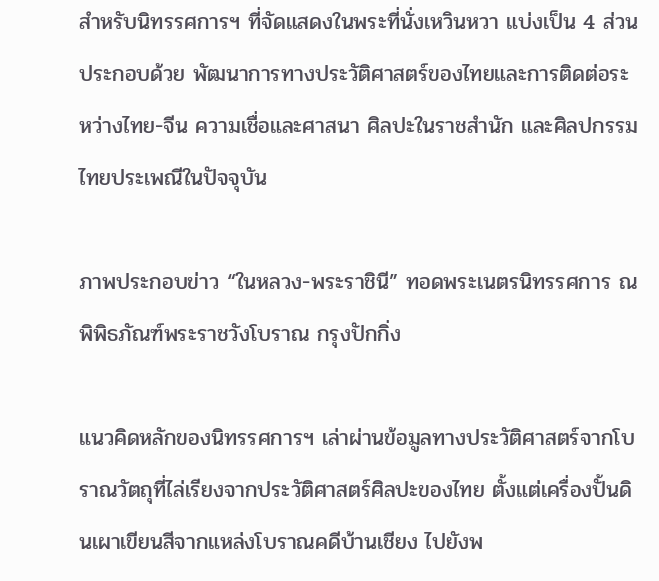สำหรับนิทรรศการฯ ที่จัดแสดงในพระที่นั่งเหวินหวา แบ่งเป็น 4 ส่วน ประกอบด้วย พัฒนาการทางประวัติศาสตร์ของไทยและการติดต่อระหว่างไทย-จีน ความเชื่อและศาสนา ศิลปะในราชสำนัก และศิลปกรรมไทยประเพณีในปัจจุบัน

ภาพประกอบข่าว “ในหลวง-พระราชินี” ทอดพระเนตรนิทรรศการ ณ พิพิธภัณฑ์พระราชวังโบราณ กรุงปักกิ่ง

แนวคิดหลักของนิทรรศการฯ เล่าผ่านข้อมูลทางประวัติศาสตร์จากโบราณวัตถุที่ไล่เรียงจากประวัติศาสตร์ศิลปะของไทย ตั้งแต่เครื่องปั้นดินเผาเขียนสีจากแหล่งโบราณคดีบ้านเชียง ไปยังพ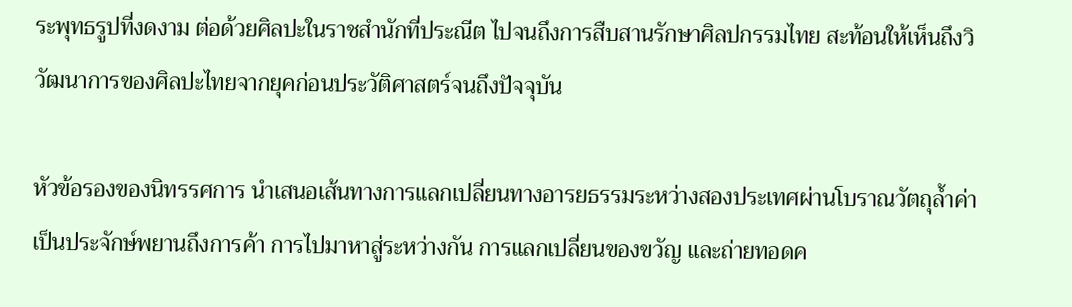ระพุทธรูปที่งดงาม ต่อด้วยศิลปะในราชสำนักที่ประณีต ไปจนถึงการสืบสานรักษาศิลปกรรมไทย สะท้อนให้เห็นถึงวิวัฒนาการของศิลปะไทยจากยุคก่อนประวัติศาสตร์จนถึงปัจจุบัน

หัวข้อรองของนิทรรศการ นำเสนอเส้นทางการแลกเปลี่ยนทางอารยธรรมระหว่างสองประเทศผ่านโบราณวัตถุล้ำค่า เป็นประจักษ์พยานถึงการค้า การไปมาหาสู่ระหว่างกัน การแลกเปลี่ยนของขวัญ และถ่ายทอดค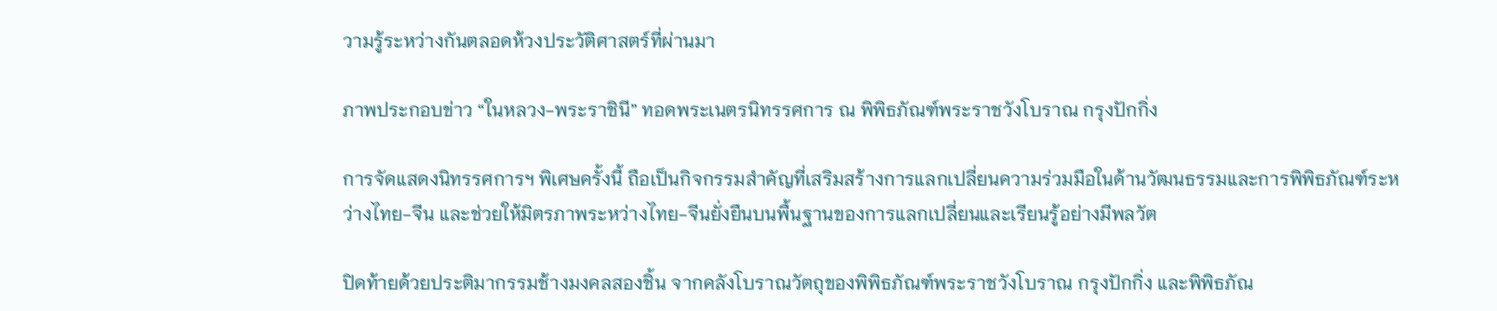วามรู้ระหว่างกันตลอดห้วงประวัติศาสตร์ที่ผ่านมา

ภาพประกอบข่าว “ในหลวง-พระราชินี” ทอดพระเนตรนิทรรศการ ณ พิพิธภัณฑ์พระราชวังโบราณ กรุงปักกิ่ง

การจัดแสดงนิทรรศการฯ พิเศษครั้งนี้ ถือเป็นกิจกรรมสำคัญที่เสริมสร้างการแลกเปลี่ยนความร่วมมือในด้านวัฒนธรรมและการพิพิธภัณฑ์ระหว่างไทย-จีน และช่วยให้มิตรภาพระหว่างไทย-จีนยั่งยืนบนพื้นฐานของการแลกเปลี่ยนและเรียนรู้อย่างมีพลวัต

ปิดท้ายด้วยประติมากรรมช้างมงคลสองชิ้น จากคลังโบราณวัตถุของพิพิธภัณฑ์พระราชวังโบราณ กรุงปักกิ่ง และพิพิธภัณ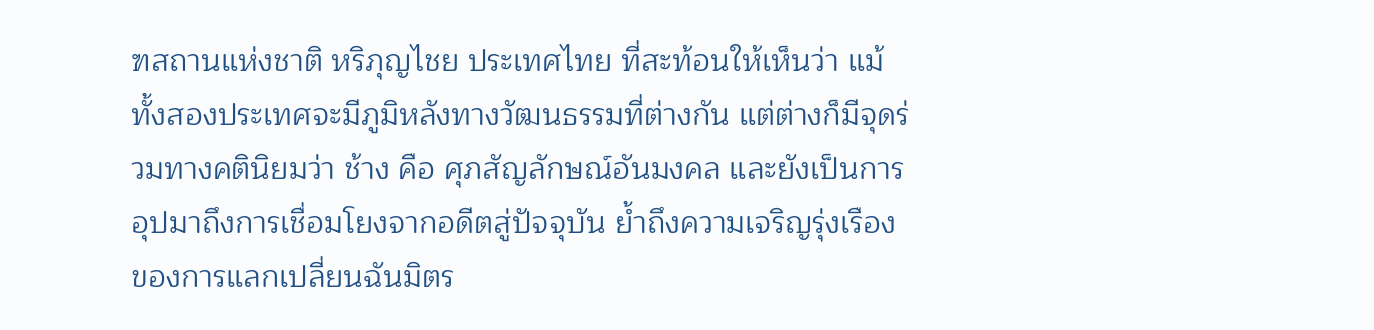ฑสถานแห่งชาติ หริภุญไชย ประเทศไทย ที่สะท้อนให้เห็นว่า แม้ทั้งสองประเทศจะมีภูมิหลังทางวัฒนธรรมที่ต่างกัน แต่ต่างก็มีจุดร่วมทางคตินิยมว่า ช้าง คือ ศุภสัญลักษณ์อันมงคล และยังเป็นการอุปมาถึงการเชื่อมโยงจากอดีตสู่ปัจจุบัน ย้ำถึงความเจริญรุ่งเรืองของการแลกเปลี่ยนฉันมิตร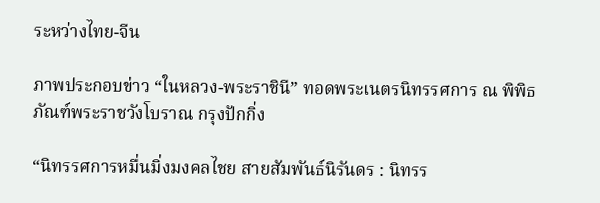ระหว่างไทย-จีน

ภาพประกอบข่าว “ในหลวง-พระราชินี” ทอดพระเนตรนิทรรศการ ณ พิพิธภัณฑ์พระราชวังโบราณ กรุงปักกิ่ง

“นิทรรศการหมื่นมิ่งมงคลไชย สายสัมพันธ์นิรันดร : นิทรร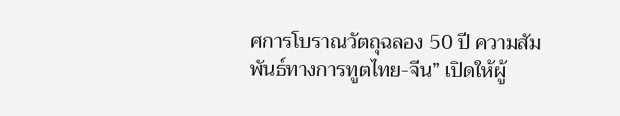ศการโบราณวัตถุฉลอง 50 ปี ความสัมพันธ์ทางการทูตไทย-จีน” เปิดให้ผู้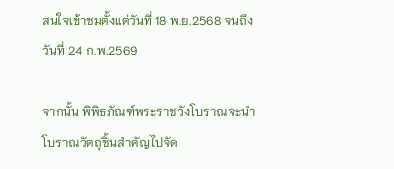สนใจเข้าชมตั้งแต่วันที่ 18 พ.ย.2568 จนถึงวันที่ 24 ก.พ.2569

จากนั้น พิพิธภัณฑ์พระราชวังโบราณจะนำโบราณวัตถุชิ้นสำคัญไปจัด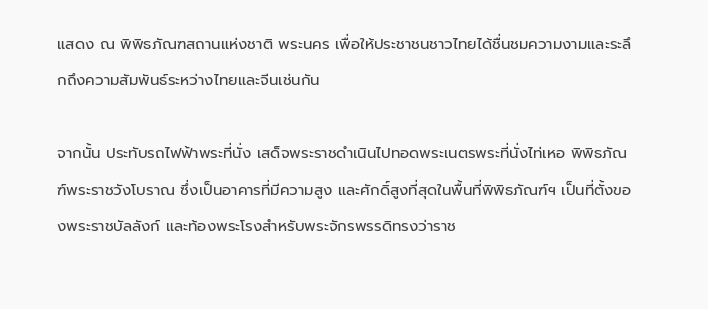แสดง ณ พิพิธภัณฑสถานแห่งชาติ พระนคร เพื่อให้ประชาชนชาวไทยได้ชื่นชมความงามและระลึกถึงความสัมพันธ์ระหว่างไทยและจีนเช่นกัน

จากนั้น ประทับรถไฟฟ้าพระที่นั่ง เสด็จพระราชดำเนินไปทอดพระเนตรพระที่นั่งไท่เหอ พิพิธภัณฑ์พระราชวังโบราณ ซึ่งเป็นอาคารที่มีความสูง และศักดิ์สูงที่สุดในพื้นที่พิพิธภัณฑ์ฯ เป็นที่ตั้งของพระราชบัลลังก์ และท้องพระโรงสำหรับพระจักรพรรดิทรงว่าราช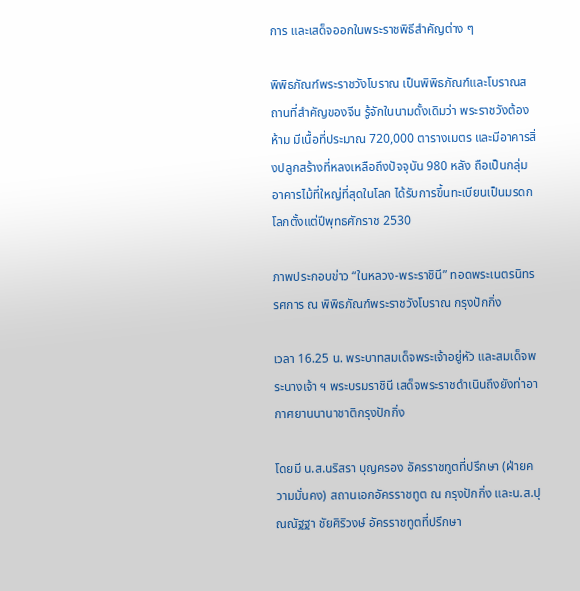การ และเสด็จออกในพระราชพิธีสำคัญต่าง ๆ

พิพิธภัณฑ์พระราชวังโบราณ เป็นพิพิธภัณฑ์และโบราณสถานที่สำคัญของจีน รู้จักในนามดั้งเดิมว่า พระราชวังต้องห้าม มีเนื้อที่ประมาณ 720,000 ตารางเมตร และมีอาคารสิ่งปลูกสร้างที่หลงเหลือถึงปัจจุบัน 980 หลัง ถือเป็นกลุ่มอาคารไม้ที่ใหญ่ที่สุดในโลก ได้รับการขึ้นทะเบียนเป็นมรดกโลกตั้งแต่ปีพุทธศักราช 2530

ภาพประกอบข่าว “ในหลวง-พระราชินี” ทอดพระเนตรนิทรรศการ ณ พิพิธภัณฑ์พระราชวังโบราณ กรุงปักกิ่ง

เวลา 16.25 น. พระบาทสมเด็จพระเจ้าอยู่หัว และสมเด็จพระนางเจ้า ฯ พระบรมราชินี เสด็จพระราชดำเนินถึงยังท่าอากาศยานนานาชาติกรุงปักกิ่ง

โดยมี น.ส.นริสรา บุญครอง อัครราชทูตที่ปรึกษา (ฝ่ายความมั่นคง) สถานเอกอัครราชทูต ณ กรุงปักกิ่ง และน.ส.ปุณณัฐฐา ชัยศิริวงษ์ อัครราชทูตที่ปรึกษา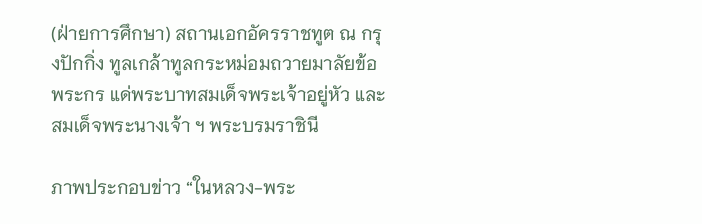(ฝ่ายการศึกษา) สถานเอกอัครราชทูต ณ กรุงปักกิ่ง ทูลเกล้าทูลกระหม่อมถวายมาลัยข้อพระกร แด่พระบาทสมเด็จพระเจ้าอยู่หัว และสมเด็จพระนางเจ้า ฯ พระบรมราชินี

ภาพประกอบข่าว “ในหลวง-พระ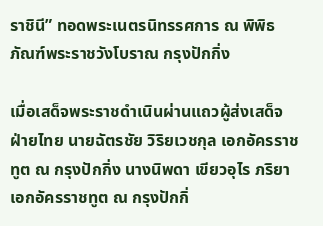ราชินี” ทอดพระเนตรนิทรรศการ ณ พิพิธภัณฑ์พระราชวังโบราณ กรุงปักกิ่ง

เมื่อเสด็จพระราชดำเนินผ่านแถวผู้ส่งเสด็จฝ่ายไทย นายฉัตรชัย วิริยเวชกุล เอกอัครราชทูต ณ กรุงปักกิ่ง นางนิพดา เขียวอุไร ภริยาเอกอัครราชทูต ณ กรุงปักกิ่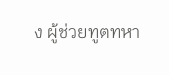ง ผู้ช่วยทูตทหา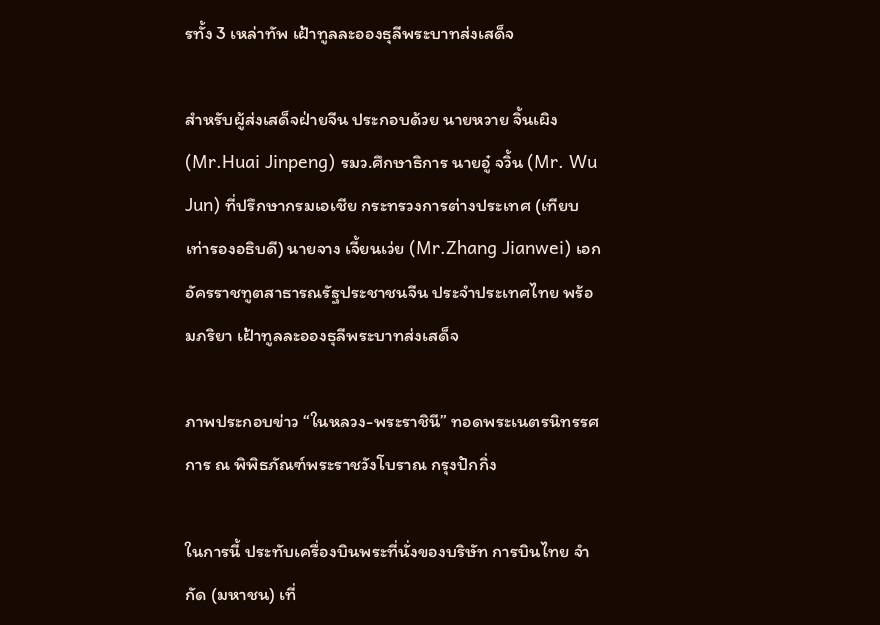รทั้ง 3 เหล่าทัพ เฝ้าทูลละอองธุลีพระบาทส่งเสด็จ

สำหรับผู้ส่งเสด็จฝ่ายจีน ประกอบด้วย นายหวาย จิ้นเผิง (Mr.Huai Jinpeng) รมว.ศึกษาธิการ นายอู๋ จวิ้น (Mr. Wu Jun) ที่ปรึกษากรมเอเชีย กระทรวงการต่างประเทศ (เทียบเท่ารองอธิบดี) นายจาง เจี้ยนเว่ย (Mr.Zhang Jianwei) เอกอัครราชทูตสาธารณรัฐประชาชนจีน ประจำประเทศไทย พร้อมภริยา เฝ้าทูลละอองธุลีพระบาทส่งเสด็จ

ภาพประกอบข่าว “ในหลวง-พระราชินี” ทอดพระเนตรนิทรรศการ ณ พิพิธภัณฑ์พระราชวังโบราณ กรุงปักกิ่ง

ในการนี้ ประทับเครื่องบินพระที่นั่งของบริษัท การบินไทย จำกัด (มหาชน) เที่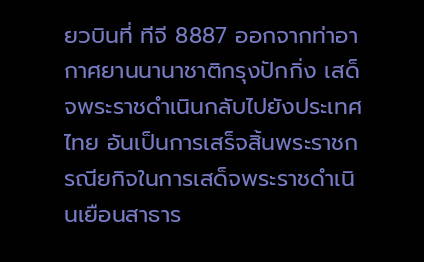ยวบินที่ ทีจี 8887 ออกจากท่าอากาศยานนานาชาติกรุงปักกิ่ง เสด็จพระราชดำเนินกลับไปยังประเทศไทย อันเป็นการเสร็จสิ้นพระราชกรณียกิจในการเสด็จพระราชดำเนินเยือนสาธาร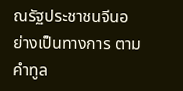ณรัฐประชาชนจีนอย่างเป็นทางการ ตามคำทูล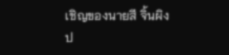เชิญของนายสี จิ้นผิง ป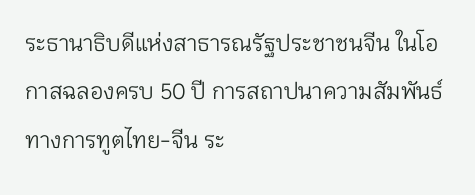ระธานาธิบดีแห่งสาธารณรัฐประชาชนจีน ในโอกาสฉลองครบ 50 ปี การสถาปนาความสัมพันธ์ทางการทูตไทย-จีน ระ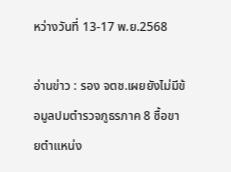หว่างวันที่ 13-17 พ.ย.2568

อ่านข่าว : รอง จตช.เผยยังไม่มีข้อมูลปมตำรวจภูธรภาค 8 ซื้อขายตำแหน่ง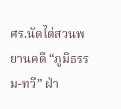ศร.นัดไต่สวนพยานคดี “ภูมิธรรม-ทวี” ฝ่า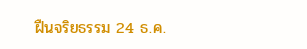ฝืนจริยธรรม 24 ธ.ค.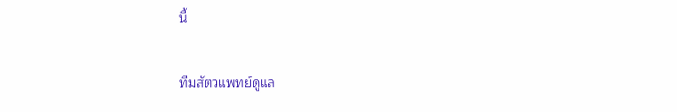นี้

ทีมสัตวแพทย์ดูแล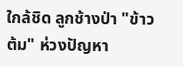ใกล้ชิด ลูกช้างป่า "ข้าวต้ม" ห่วงปัญหา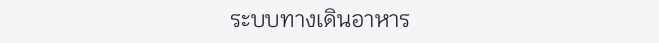ระบบทางเดินอาหาร